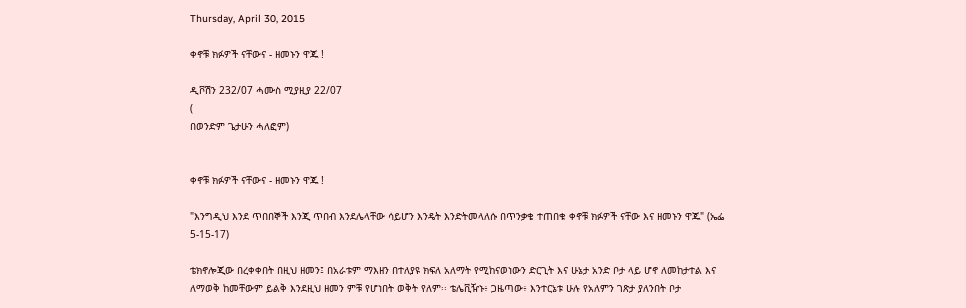Thursday, April 30, 2015

ቀኖቹ ክፉዎች ናቸውና - ዘመኑን ዋጁ !

ዲቮሽን 232/07 ሓሙስ ሚያዚያ 22/07
(
በወንድም ጌታሁን ሓለፎም)


ቀኖቹ ክፉዎች ናቸውና - ዘመኑን ዋጁ !

"እንግዲህ እንደ ጥበበኞች እንጂ ጥበብ እንደሌላቸው ሳይሆን እንዴት እንድትመላለሱ በጥንቃቄ ተጠበቁ ቀኖቹ ክፉዎች ናቸው እና ዘመኑን ዋጁ" (ኤፌ 5-15-17)

ቴክኖሎጂው በረቀቀበት በዚህ ዘመን፤ በአራቱም ማእዘን በተለያዩ ክፍለ አለማት የሚከናወነውን ድርጊት እና ሁኔታ አንድ ቦታ ላይ ሆኖ ለመከታተል እና ለማወቅ ከመቸውም ይልቅ እንደዚህ ዘመን ምቹ የሆነበት ወቅት የለም፡፡ ቴሌቪዥኑ፥ ጋዜጣው፥ እንተርኔቱ ሁሉ የአለምን ገጽታ ያለንበት ቦታ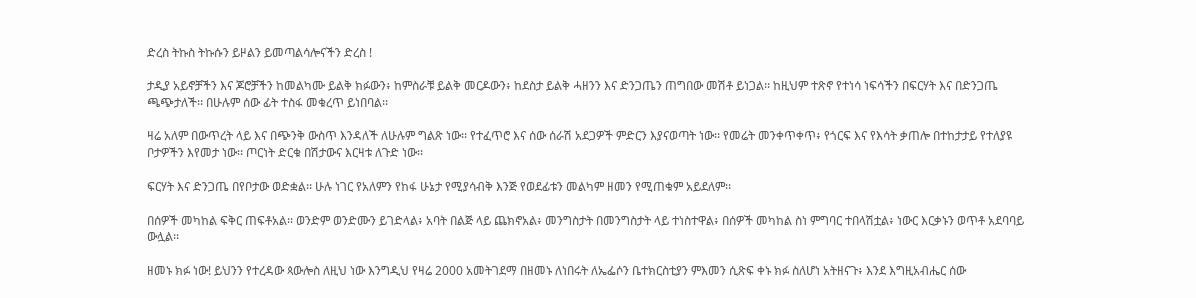ድረስ ትኩስ ትኩሱን ይዞልን ይመጣልሳሎናችን ድረስ !

ታዲያ አይኖቻችን እና ጆሮቻችን ከመልካሙ ይልቅ ክፉውን፥ ከምስራቹ ይልቅ መርዶውን፥ ከደስታ ይልቅ ሓዘንን እና ድንጋጤን ጠግበው መሽቶ ይነጋል፡፡ ከዚህም ተጽኖ የተነሳ ነፍሳችን በፍርሃት እና በድንጋጤ ጫጭታለች፡፡ በሁሉም ሰው ፊት ተስፋ መቁረጥ ይነበባል፡፡

ዛሬ አለም በውጥረት ላይ እና በጭንቅ ውስጥ እንዳለች ለሁሉም ግልጽ ነው፡፡ የተፈጥሮ እና ሰው ሰራሽ አደጋዎች ምድርን እያናወጣት ነው፡፡ የመሬት መንቀጥቀጥ፥ የጎርፍ እና የእሳት ቃጠሎ በተከታታይ የተለያዩ ቦታዎችን እየመታ ነው፡፡ ጦርነት ድርቁ በሽታውና እርዛቱ ለጉድ ነው፡፡

ፍርሃት እና ድንጋጤ በየቦታው ወድቋል፡፡ ሁሉ ነገር የአለምን የከፋ ሁኔታ የሚያሳብቅ እንጅ የወደፊቱን መልካም ዘመን የሚጠቁም አይደለም፡፡

በሰዎች መካከል ፍቅር ጠፍቶአል፡፡ ወንድም ወንድሙን ይገድላል፥ አባት በልጅ ላይ ጨክኖአል፥ መንግስታት በመንግስታት ላይ ተነስተዋል፥ በሰዎች መካከል ስነ ምግባር ተበላሽቷል፥ ነውር እርቃኑን ወጥቶ አደባባይ ውሏል፡፡

ዘመኑ ክፉ ነው! ይህንን የተረዳው ጳውሎስ ለዚህ ነው እንግዲህ የዛሬ 2000 አመትገደማ በዘመኑ ለነበሩት ለኤፌሶን ቤተክርስቲያን ምእመን ሲጽፍ ቀኑ ክፉ ስለሆነ አትዘናጉ፥ እንደ እግዚአብሔር ሰው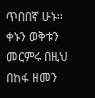ጥበበኛ ሁኑ፡፡ ቀኑን ወቅቱን መርምሩ በዚህ በከፋ ዘመን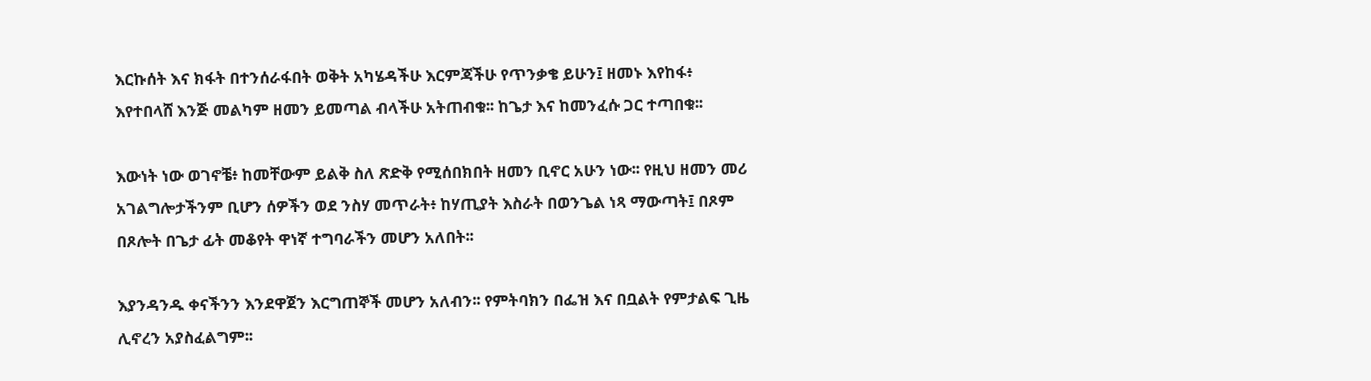እርኩሰት እና ክፋት በተንሰራፋበት ወቅት አካሄዳችሁ እርምጃችሁ የጥንቃቄ ይሁን፤ ዘመኑ እየከፋ፥ እየተበላሸ እንጅ መልካም ዘመን ይመጣል ብላችሁ አትጠብቁ፡፡ ከጌታ እና ከመንፈሱ ጋር ተጣበቁ፡፡

እውነት ነው ወገኖቼ፥ ከመቸውም ይልቅ ስለ ጽድቅ የሚሰበክበት ዘመን ቢኖር አሁን ነው፡፡ የዚህ ዘመን መሪ አገልግሎታችንም ቢሆን ሰዎችን ወደ ንስሃ መጥራት፥ ከሃጢያት እስራት በወንጌል ነጻ ማውጣት፤ በጾም በጾሎት በጌታ ፊት መቆየት ዋነኛ ተግባራችን መሆን አለበት፡፡

እያንዳንዱ ቀናችንን እንደዋጀን እርግጠኞች መሆን አለብን፡፡ የምትባክን በፌዝ እና በቧልት የምታልፍ ጊዜ ሊኖረን አያስፈልግም፡፡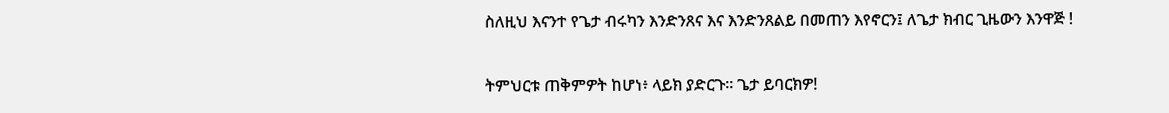ስለዚህ እናንተ የጌታ ብሩካን እንድንጸና እና እንድንጸልይ በመጠን እየኖርን፤ ለጌታ ክብር ጊዜውን እንዋጅ !

ትምህርቱ ጠቅምዎት ከሆነ፥ ላይክ ያድርጉ፡፡ ጌታ ይባርክዎ!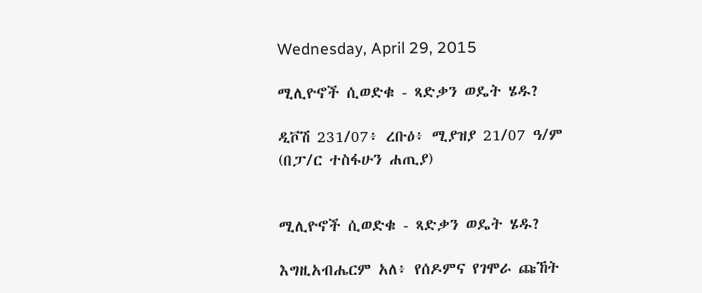Wednesday, April 29, 2015

ሚሊዮኖች ሲወድቁ - ጻድቃን ወዴት ሄዱ?

ዲቮሽ 231/07፥ ረቡዕ፥ ሚያዝያ 21/07 ዓ/ም
(በፓ/ር ተስፋሁን ሐጢያ)


ሚሊዮኖች ሲወድቁ - ጻድቃን ወዴት ሄዱ?

እግዚአብሔርም አለ፥ የሰዶምና የገሞራ ጩኸት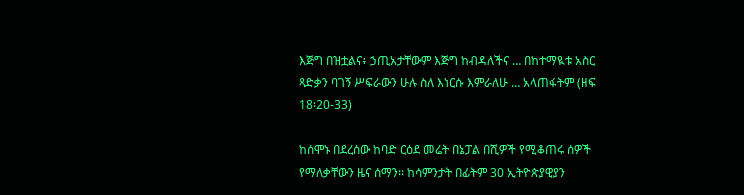እጅግ በዝቷልና፥ ኃጢአታቸውም እጅግ ከብዳለችና … በከተማዪቱ አስር ጻድቃን ባገኝ ሥፍራውን ሁሉ ስለ እነርሱ እምራለሁ … አላጠፋትም (ዘፍ 18፡20-33)

ከሰሞኑ በደረሰው ከባድ ርዕደ መሬት በኔፓል በሺዎች የሚቆጠሩ ሰዎች የማለቃቸውን ዜና ሰማን፡፡ ከሳምንታት በፊትም 30 ኢትዮጵያዊያን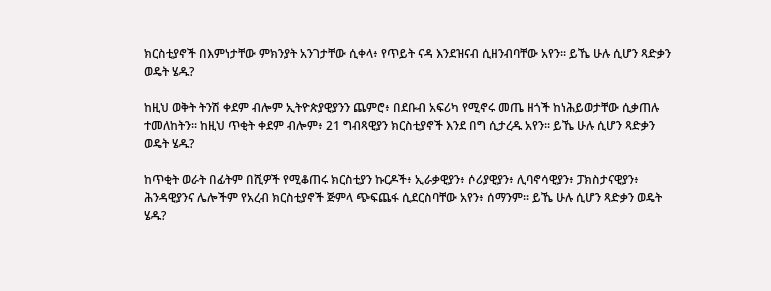ክርስቲያኖች በእምነታቸው ምክንያት አንገታቸው ሲቀላ፥ የጥይት ናዳ እንደዝናብ ሲዘንብባቸው አየን፡፡ ይኼ ሁሉ ሲሆን ጻድቃን ወዴት ሄዱ?

ከዚህ ወቅት ትንሽ ቀደም ብሎም ኢትዮጵያዊያንን ጨምሮ፥ በደቡብ አፍሪካ የሚኖሩ መጤ ዘጎች ከነሕይወታቸው ሲቃጠሉ ተመለከትን፡፡ ከዚህ ጥቂት ቀደም ብሎም፥ 21 ግብጻዊያን ክርስቲያኖች እንደ በግ ሲታረዱ አየን፡፡ ይኼ ሁሉ ሲሆን ጻድቃን ወዴት ሄዱ?

ከጥቂት ወራት በፊትም በሺዎች የሚቆጠሩ ክርስቲያን ኩርዶች፥ ኢራቃዊያን፥ ሶሪያዊያን፥ ሊባኖሳዊያን፥ ፓክስታናዊያን፥ ሕንዳዊያንና ሌሎችም የአረብ ክርስቲያኖች ጅምላ ጭፍጨፋ ሲደርስባቸው አየን፥ ሰማንም፡፡ ይኼ ሁሉ ሲሆን ጻድቃን ወዴት ሄዱ?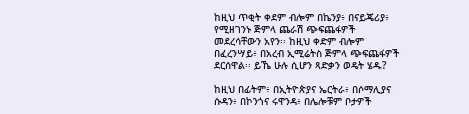ከዚህ ጥቂት ቀደም ብሎም በኬንያ፥ በናይጄሪያ፥ የሚዘገንኑ ጅምላ ጨራሽ ጭፍጨፋዎች መደረሳቸውን አየን፡፡ ከዚህ ቀድም ብሎም በፈረንሣይ፥ በአረብ ኢሚሬትስ ጅምላ ጭፍጨፋዎች ደርሰዋል፡፡ ይኼ ሁሉ ሲሆን ጻድቃን ወዴት ሄዱ?

ከዚህ በፊትም፥ በኢትዮጵያና ኤርትራ፥ በሶማሊያና ሱዳን፥ በኮንጎና ሩዋንዳ፥ በሌሎቹም ቦታዎች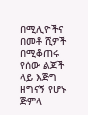በሚሊዮችና በመቶ ሺዎች በሚቆጠሩ የሰው ልጆች ላይ እጅግ ዘግናኝ የሆኑ ጅምላ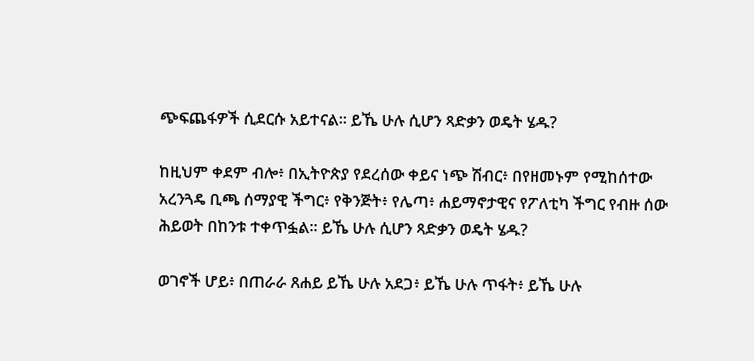ጭፍጨፋዎች ሲደርሱ አይተናል፡፡ ይኼ ሁሉ ሲሆን ጻድቃን ወዴት ሄዱ?

ከዚህም ቀደም ብሎ፥ በኢትዮጵያ የደረሰው ቀይና ነጭ ሽብር፥ በየዘመኑም የሚከሰተው አረንጓዴ ቢጫ ሰማያዊ ችግር፥ የቅንጅት፥ የሌጣ፥ ሐይማኖታዊና የፖለቲካ ችግር የብዙ ሰው ሕይወት በከንቱ ተቀጥፏል፡፡ ይኼ ሁሉ ሲሆን ጻድቃን ወዴት ሄዱ?

ወገኖች ሆይ፥ በጠራራ ጸሐይ ይኼ ሁሉ አደጋ፥ ይኼ ሁሉ ጥፋት፥ ይኼ ሁሉ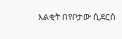እልቂት በየቦታው ሲደርስ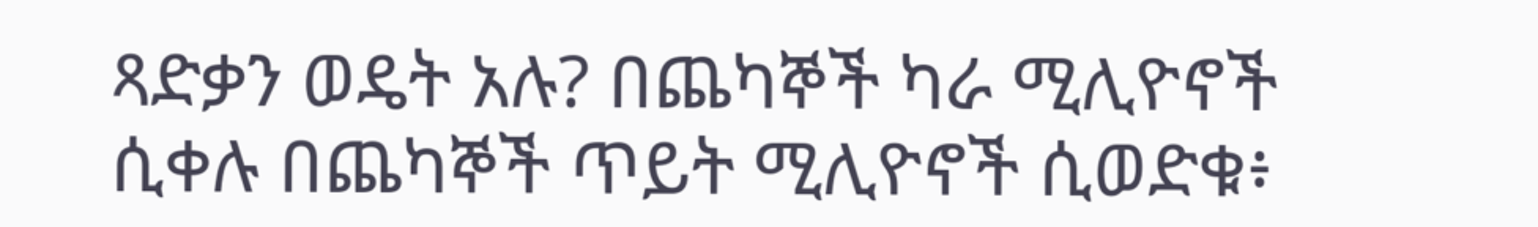ጻድቃን ወዴት አሉ? በጨካኞች ካራ ሚሊዮኖች ሲቀሉ በጨካኞች ጥይት ሚሊዮኖች ሲወድቁ፥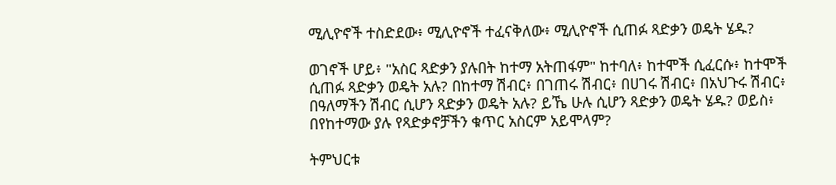ሚሊዮኖች ተስድደው፥ ሚሊዮኖች ተፈናቅለው፥ ሚሊዮኖች ሲጠፉ ጻድቃን ወዴት ሄዱ?

ወገኖች ሆይ፥ "አስር ጻድቃን ያሉበት ከተማ አትጠፋም" ከተባለ፥ ከተሞች ሲፈርሱ፥ ከተሞች ሲጠፉ ጻድቃን ወዴት አሉ? በከተማ ሽብር፥ በገጠሩ ሽብር፥ በሀገሩ ሽብር፥ በአህጉሩ ሽብር፥ በዓለማችን ሽብር ሲሆን ጻድቃን ወዴት አሉ? ይኼ ሁሉ ሲሆን ጻድቃን ወዴት ሄዱ? ወይስ፥ በየከተማው ያሉ የጻድቃኖቻችን ቁጥር አስርም አይሞላም?

ትምህርቱ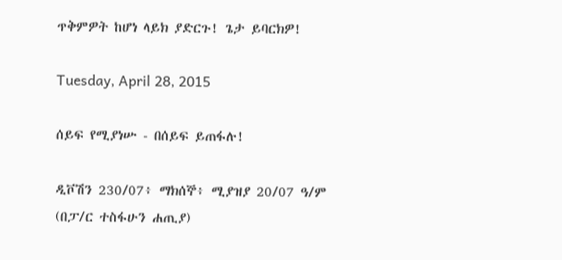ጥቅምዎት ከሆነ ላይክ ያድርጉ! ጌታ ይባርክዎ!

Tuesday, April 28, 2015

ሰይፍ የሚያነሡ - በሰይፍ ይጠፋሉ!

ዲቮሽን 230/07፥ ማክሰኞ፥ ሚያዝያ 20/07 ዓ/ም
(በፓ/ር ተስፋሁን ሐጢያ)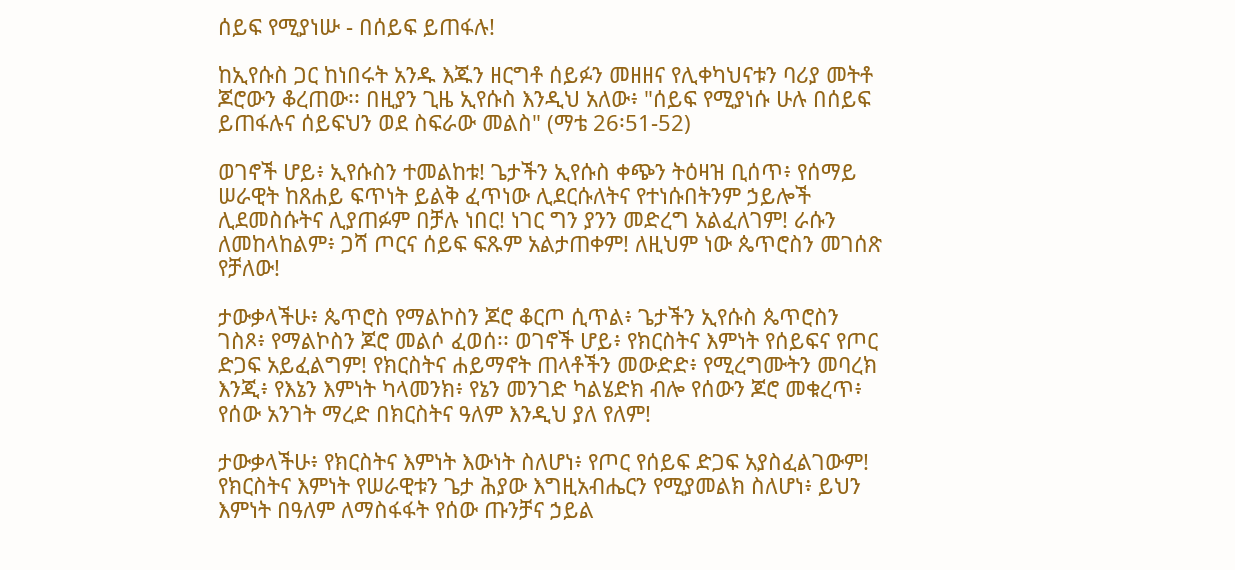ሰይፍ የሚያነሡ - በሰይፍ ይጠፋሉ!

ከኢየሱስ ጋር ከነበሩት አንዱ እጁን ዘርግቶ ሰይፉን መዘዘና የሊቀካህናቱን ባሪያ መትቶ ጆሮውን ቆረጠው፡፡ በዚያን ጊዜ ኢየሱስ እንዲህ አለው፥ "ሰይፍ የሚያነሱ ሁሉ በሰይፍ ይጠፋሉና ሰይፍህን ወደ ስፍራው መልስ" (ማቴ 26፡51-52)

ወገኖች ሆይ፥ ኢየሱስን ተመልከቱ! ጌታችን ኢየሱስ ቀጭን ትዕዛዝ ቢሰጥ፥ የሰማይ ሠራዊት ከጸሐይ ፍጥነት ይልቅ ፈጥነው ሊደርሱለትና የተነሱበትንም ኃይሎች ሊደመስሱትና ሊያጠፉም በቻሉ ነበር! ነገር ግን ያንን መድረግ አልፈለገም! ራሱን ለመከላከልም፥ ጋሻ ጦርና ሰይፍ ፍጹም አልታጠቀም! ለዚህም ነው ጴጥሮስን መገሰጽ የቻለው!

ታውቃላችሁ፥ ጴጥሮስ የማልኮስን ጆሮ ቆርጦ ሲጥል፥ ጌታችን ኢየሱስ ጴጥሮስን ገስጾ፥ የማልኮስን ጆሮ መልሶ ፈወሰ፡፡ ወገኖች ሆይ፥ የክርስትና እምነት የሰይፍና የጦር ድጋፍ አይፈልግም! የክርስትና ሐይማኖት ጠላቶችን መውድድ፥ የሚረግሙትን መባረክ እንጂ፥ የእኔን እምነት ካላመንክ፥ የኔን መንገድ ካልሄድክ ብሎ የሰውን ጆሮ መቁረጥ፥ የሰው አንገት ማረድ በክርስትና ዓለም እንዲህ ያለ የለም!

ታውቃላችሁ፥ የክርስትና እምነት እውነት ስለሆነ፥ የጦር የሰይፍ ድጋፍ አያስፈልገውም! የክርስትና እምነት የሠራዊቱን ጌታ ሕያው እግዚአብሔርን የሚያመልክ ስለሆነ፥ ይህን እምነት በዓለም ለማስፋፋት የሰው ጡንቻና ኃይል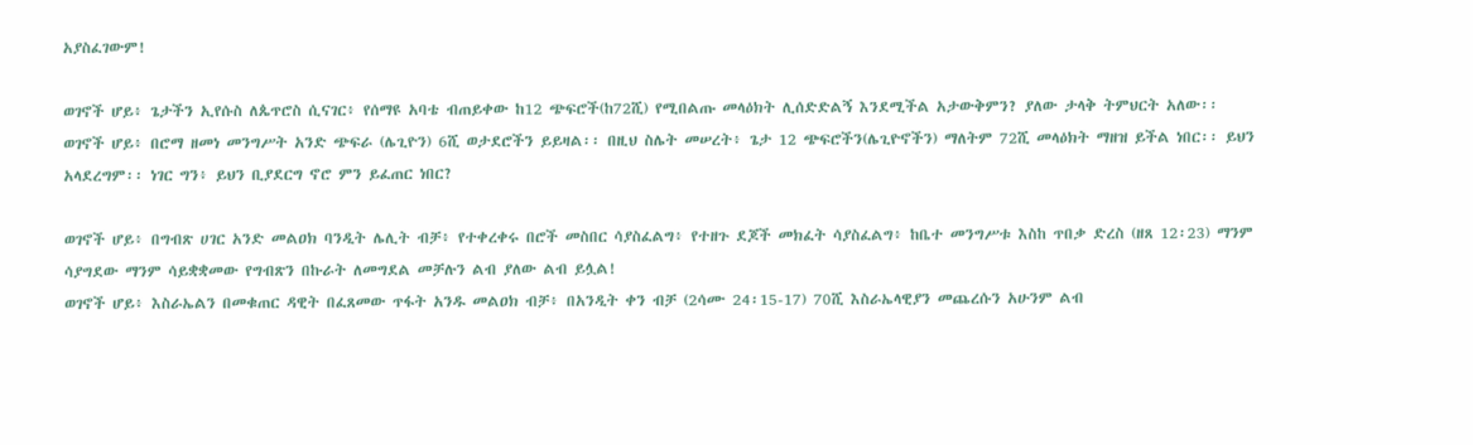አያስፈገውም!

ወገኖች ሆይ፥ ጌታችን ኢየሱስ ለጴጥሮስ ሲናገር፥ የሰማዩ አባቴ ብጠይቀው ከ12 ጭፍሮች(ከ72ሺ) የሚበልጡ መላዕክት ሊሰድድልኝ እንደሚችል አታውቅምን? ያለው ታላቅ ትምህርት አለው፡፡
ወገኖች ሆይ፥ በሮማ ዘመነ መንግሥት አንድ ጭፍራ (ሌጊዮን) 6ሺ ወታደሮችን ይይዛል፡፡ በዚህ ስሌት መሠረት፥ ጌታ 12 ጭፍሮችን(ሌጊዮኖችን) ማለትም 72ሺ መላዕክት ማዘዝ ይችል ነበር፡፡ ይህን አላደረግም፡፡ ነገር ግን፥ ይህን ቢያደርግ ኖሮ ምን ይፈጠር ነበር?

ወገኖች ሆይ፥ በግብጽ ሀገር አንድ መልዐክ ባንዲት ሌሊት ብቻ፥ የተቀረቀሩ በሮች መስበር ሳያስፈልግ፥ የተዘጉ ደጆች መክፈት ሳያስፈልግ፥ ከቤተ መንግሥቱ እስከ ጥበቃ ድረስ (ዘጸ 12፡23) ማንም ሳያግደው ማንም ሳይቋቋመው የግብጽን በኩራት ለመግደል መቻሉን ልብ ያለው ልብ ይሏል!
ወገኖች ሆይ፥ እስራኤልን በመቁጠር ዳዊት በፈጸመው ጥፋት አንዱ መልዐክ ብቻ፥ በአንዲት ቀን ብቻ (2ሳሙ 24፡15-17) 70ሺ እስራኤላዊያን መጨረሱን አሁንም ልብ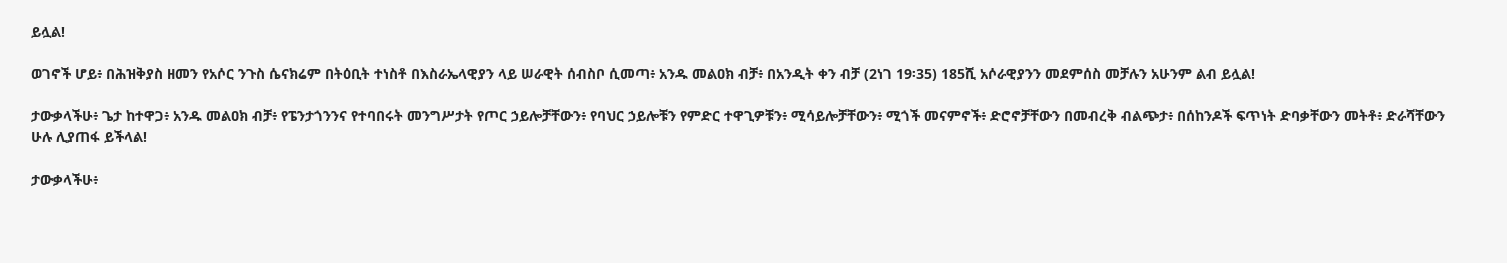ይሏል!

ወገኖች ሆይ፥ በሕዝቅያስ ዘመን የአሶር ንጉስ ሴናክሬም በትዕቢት ተነስቶ በእስራኤላዊያን ላይ ሠራዊት ሰብስቦ ሲመጣ፥ አንዱ መልዐክ ብቻ፥ በአንዲት ቀን ብቻ (2ነገ 19፡35) 185ሺ አሶራዊያንን መደምሰስ መቻሉን አሁንም ልብ ይሏል!

ታውቃላችሁ፥ ጌታ ከተዋጋ፥ አንዱ መልዐክ ብቻ፥ የፔንታጎንንና የተባበሩት መንግሥታት የጦር ኃይሎቻቸውን፥ የባህር ኃይሎቹን የምድር ተዋጊዎቹን፥ ሚሳይሎቻቸውን፥ ሚጎች መናምኖች፥ ድሮኖቻቸውን በመብረቅ ብልጭታ፥ በሰከንዶች ፍጥነት ድባቃቸውን መትቶ፥ ድራሻቸውን ሁሉ ሊያጠፋ ይችላል!

ታውቃላችሁ፥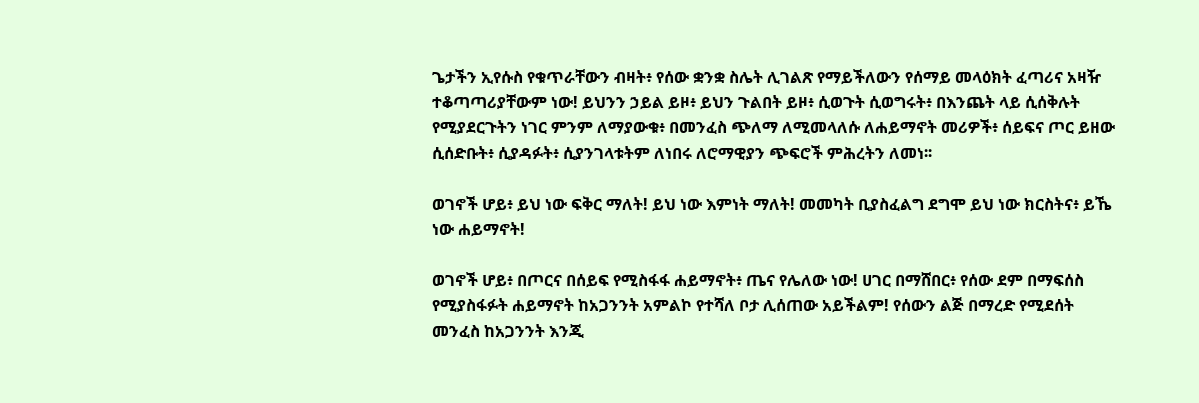ጌታችን ኢየሱስ የቁጥራቸውን ብዛት፥ የሰው ቋንቋ ስሌት ሊገልጽ የማይችለውን የሰማይ መላዕክት ፈጣሪና አዛዥ ተቆጣጣሪያቸውም ነው! ይህንን ኃይል ይዞ፥ ይህን ጉልበት ይዞ፥ ሲወጉት ሲወግሩት፥ በእንጨት ላይ ሲሰቅሉት የሚያደርጉትን ነገር ምንም ለማያውቁ፥ በመንፈስ ጭለማ ለሚመላለሱ ለሐይማኖት መሪዎች፥ ሰይፍና ጦር ይዘው ሲሰድቡት፥ ሲያዳፉት፥ ሲያንገላቱትም ለነበሩ ለሮማዊያን ጭፍሮች ምሕረትን ለመነ፡፡

ወገኖች ሆይ፥ ይህ ነው ፍቅር ማለት! ይህ ነው እምነት ማለት! መመካት ቢያስፈልግ ደግሞ ይህ ነው ክርስትና፥ ይኼ ነው ሐይማኖት!

ወገኖች ሆይ፥ በጦርና በሰይፍ የሚስፋፋ ሐይማኖት፥ ጤና የሌለው ነው! ሀገር በማሸበር፥ የሰው ደም በማፍሰስ የሚያስፋፉት ሐይማኖት ከአጋንንት አምልኮ የተሻለ ቦታ ሊሰጠው አይችልም! የሰውን ልጅ በማረድ የሚደሰት መንፈስ ከአጋንንት እንጂ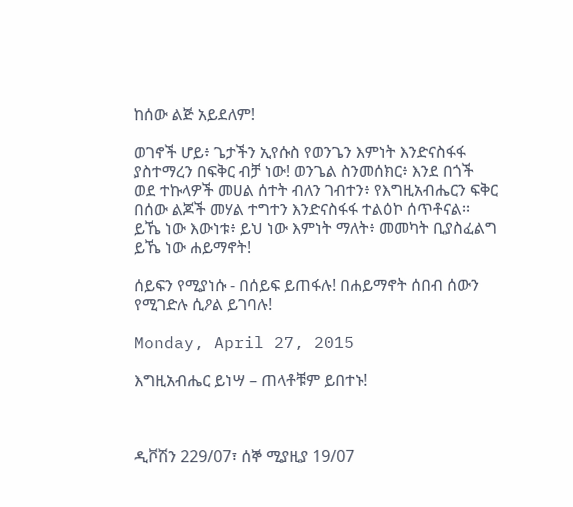ከሰው ልጅ አይደለም!

ወገኖች ሆይ፥ ጌታችን ኢየሱስ የወንጌን እምነት እንድናስፋፋ ያስተማረን በፍቅር ብቻ ነው! ወንጌል ስንመሰክር፥ እንደ በጎች ወደ ተኩላዎች መሀል ሰተት ብለን ገብተን፥ የእግዚአብሔርን ፍቅር በሰው ልጆች መሃል ተግተን እንድናስፋፋ ተልዕኮ ሰጥቶናል፡፡ ይኼ ነው እውነቱ፥ ይህ ነው እምነት ማለት፥ መመካት ቢያስፈልግ ይኼ ነው ሐይማኖት!

ሰይፍን የሚያነሱ - በሰይፍ ይጠፋሉ! በሐይማኖት ሰበብ ሰውን የሚገድሉ ሲዖል ይገባሉ!

Monday, April 27, 2015

እግዚአብሔር ይነሣ – ጠላቶቹም ይበተኑ!



ዲቮሽን 229/07፣ ሰኞ ሚያዚያ 19/07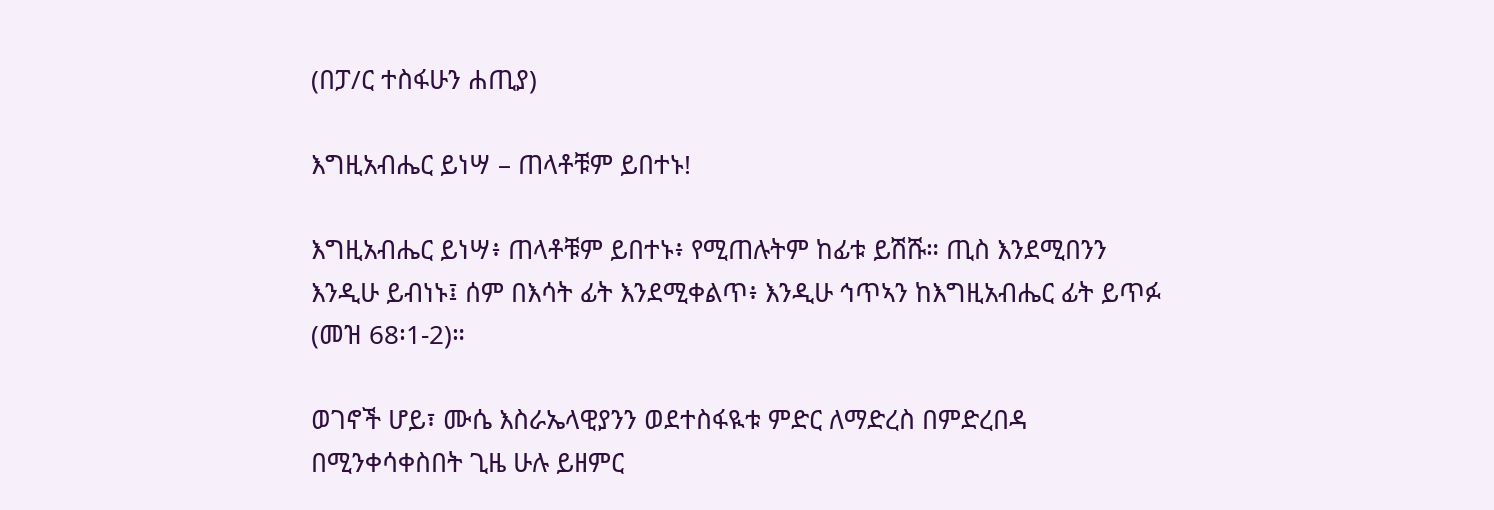(በፓ/ር ተስፋሁን ሐጢያ)

እግዚአብሔር ይነሣ – ጠላቶቹም ይበተኑ!

እግዚአብሔር ይነሣ፥ ጠላቶቹም ይበተኑ፥ የሚጠሉትም ከፊቱ ይሽሹ። ጢስ እንደሚበንን እንዲሁ ይብነኑ፤ ሰም በእሳት ፊት እንደሚቀልጥ፥ እንዲሁ ኅጥኣን ከእግዚአብሔር ፊት ይጥፉ (መዝ 68፡1-2)።

ወገኖች ሆይ፣ ሙሴ እስራኤላዊያንን ወደተስፋዪቱ ምድር ለማድረስ በምድረበዳ በሚንቀሳቀስበት ጊዜ ሁሉ ይዘምር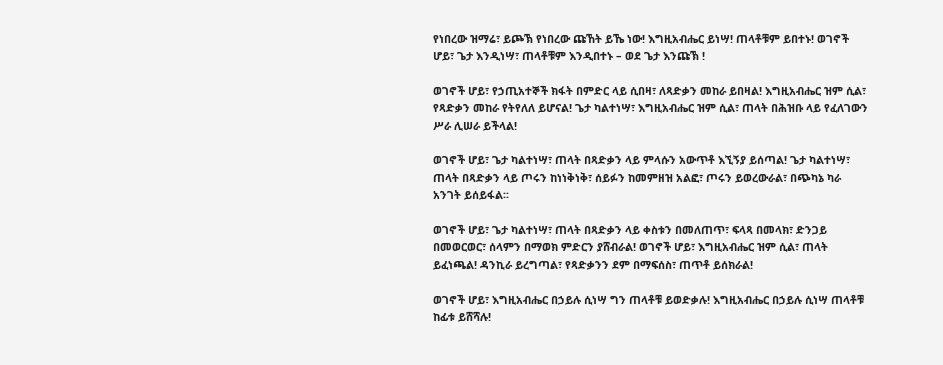የነበረው ዝማሬ፣ ይጮኽ የነበረው ጩኸት ይኼ ነው! እግዚአብሔር ይነሣ! ጠላቶቹም ይበተኑ! ወገኖች ሆይ፣ ጌታ እንዲነሣ፣ ጠላቶቹም እንዲበተኑ – ወደ ጌታ እንጩኽ !

ወገኖች ሆይ፣ የኃጢአተኞች ክፋት በምድር ላይ ሲበዛ፣ ለጻድቃን መከራ ይበዛል! እግዚአብሔር ዝም ሲል፣ የጻድቃን መከራ የትየለለ ይሆናል! ጌታ ካልተነሣ፣ እግዚአብሔር ዝም ሲል፣ ጠላት በሕዝቡ ላይ የፈለገውን ሥራ ሊሠራ ይችላል!

ወገኖች ሆይ፣ ጌታ ካልተነሣ፣ ጠላት በጻድቃን ላይ ምላሱን አውጥቶ እኚኝያ ይሰጣል! ጌታ ካልተነሣ፣ ጠላት በጻድቃን ላይ ጦሩን ከነነቅነቅ፣ ሰይፉን ከመምዘዝ አልፎ፣ ጦሩን ይወረውራል፣ በጭካኔ ካራ አንገት ይሰይፋል፡፡

ወገኖች ሆይ፣ ጌታ ካልተነሣ፣ ጠላት በጻድቃን ላይ ቀስቱን በመለጠጥ፣ ፍላጻ በመላክ፣ ድንጋይ በመወርወር፣ ሰላምን በማወክ ምድርን ያሸብራል! ወገኖች ሆይ፣ እግዚአብሔር ዝም ሲል፣ ጠላት ይፈነጫል! ዳንኪራ ይረግጣል፣ የጻድቃንን ደም በማፍሰስ፣ ጠጥቶ ይሰክራል!

ወገኖች ሆይ፣ እግዚአብሔር በኃይሉ ሲነሣ ግን ጠላቶቹ ይወድቃሉ! እግዚአብሔር በኃይሉ ሲነሣ ጠላቶቹ ከፊቱ ይሸሻሉ!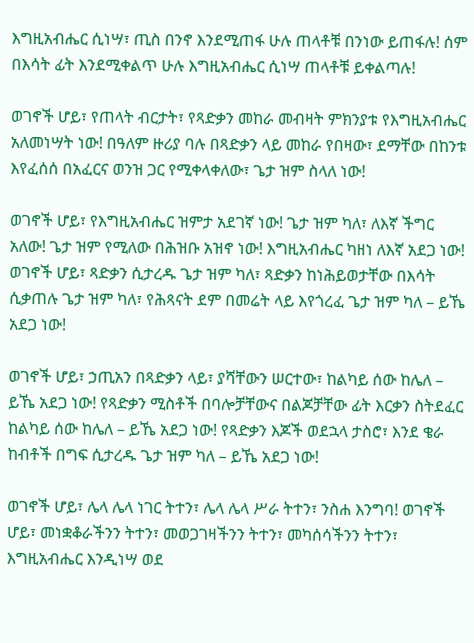እግዚአብሔር ሲነሣ፣ ጢስ በንኖ እንደሚጠፋ ሁሉ ጠላቶቹ በንነው ይጠፋሉ! ሰም በእሳት ፊት እንደሚቀልጥ ሁሉ እግዚአብሔር ሲነሣ ጠላቶቹ ይቀልጣሉ!

ወገኖች ሆይ፣ የጠላት ብርታት፣ የጻድቃን መከራ መብዛት ምክንያቱ የእግዚአብሔር አለመነሣት ነው! በዓለም ዙሪያ ባሉ በጻድቃን ላይ መከራ የበዛው፣ ደማቸው በከንቱ እየፈሰሰ በአፈርና ወንዝ ጋር የሚቀላቀለው፣ ጌታ ዝም ስላለ ነው!

ወገኖች ሆይ፣ የእግዚአብሔር ዝምታ አደገኛ ነው! ጌታ ዝም ካለ፣ ለእኛ ችግር አለው! ጌታ ዝም የሚለው በሕዝቡ አዝኖ ነው! እግዚአብሔር ካዘነ ለእኛ አደጋ ነው! ወገኖች ሆይ፣ ጻድቃን ሲታረዱ ጌታ ዝም ካለ፣ ጻድቃን ከነሕይወታቸው በእሳት ሲቃጠሉ ጌታ ዝም ካለ፣ የሕጻናት ደም በመሬት ላይ እየጎረፈ ጌታ ዝም ካለ – ይኼ አደጋ ነው!

ወገኖች ሆይ፣ ኃጢአን በጻድቃን ላይ፣ ያሻቸውን ሠርተው፣ ከልካይ ሰው ከሌለ – ይኼ አደጋ ነው! የጻድቃን ሚስቶች በባሎቻቸውና በልጆቻቸው ፊት እርቃን ስትደፈር ከልካይ ሰው ከሌለ – ይኼ አደጋ ነው! የጻድቃን እጆች ወደኋላ ታስሮ፣ እንደ ቄራ ከብቶች በግፍ ሲታረዱ ጌታ ዝም ካለ – ይኼ አደጋ ነው!

ወገኖች ሆይ፣ ሌላ ሌላ ነገር ትተን፣ ሌላ ሌላ ሥራ ትተን፣ ንስሐ እንግባ! ወገኖች ሆይ፣ መነቋቆራችንን ትተን፣ መወጋገዛችንን ትተን፣ መካሰሳችንን ትተን፣ እግዚአብሔር እንዲነሣ ወደ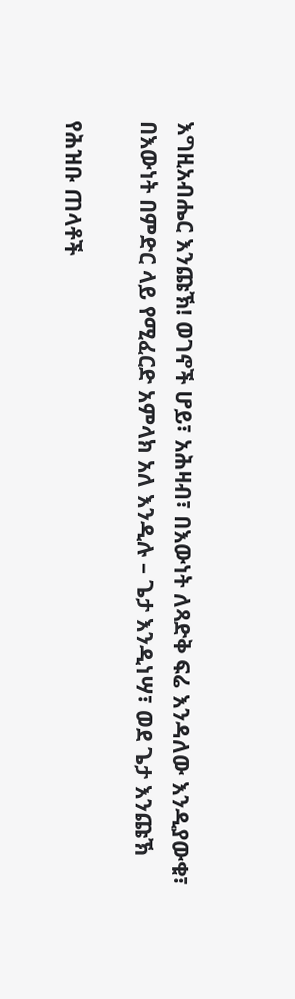እግዚአብሔር እንጩኽ! ወገኖች ሆይ፣ አሕዛብ፣ በእውነት ለጻድቅ ፍሬ እንዳለው እንዲያውቁ፣ በእውነት በምድር ላይ የሚፈርድ አምላክ አለ እንዲሉ – ጌታ እንዲነሣ፣ ወደ ጌታ እንጩኽ

የሕዝቡ ጠላቶች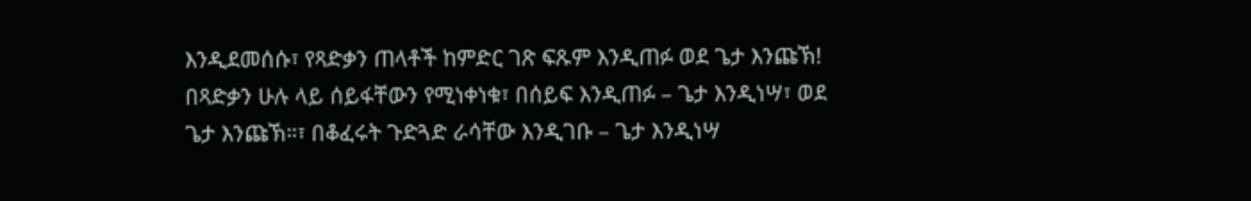እንዲደመሰሱ፣ የጻድቃን ጠላቶች ከምድር ገጽ ፍጹም እንዲጠፉ ወደ ጌታ እንጩኽ! በጻድቃን ሁሉ ላይ ሰይፋቸውን የሚነቀነቁ፣ በሰይፍ እንዲጠፉ – ጌታ እንዲነሣ፣ ወደ ጌታ እንጩኽ።፣ በቆፈሩት ጉድጓድ ራሳቸው እንዲገቡ – ጌታ እንዲነሣ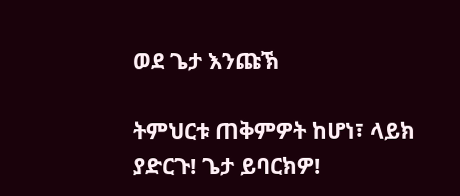ወደ ጌታ እንጩኽ

ትምህርቱ ጠቅምዎት ከሆነ፣ ላይክ ያድርጉ! ጌታ ይባርክዎ!